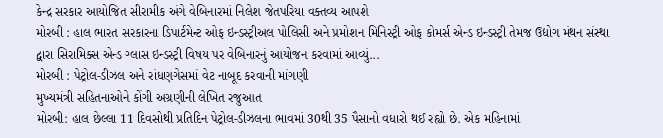કેન્દ્ર સરકાર આયોજિત સીરામીક અંગે વેબિનારમાં નિલેશ જેતપરિયા વક્તવ્ય આપશે
મોરબી : હાલ ભારત સરકારના ડિપાર્ટમેન્ટ ઓફ ઇન્ડસ્ટ્રીઅલ પોલિસી અને પ્રમોશન મિનિસ્ટ્રી ઓફ કોમર્સ એન્ડ ઇન્ડસ્ટ્રી તેમજ ઉદ્યોગ મંથન સંસ્થા દ્વારા સિરામિક્સ એન્ડ ગ્લાસ ઇન્ડસ્ટ્રી વિષય પર વેબિનારનું આયોજન કરવામાં આવ્યું...
મોરબી : પેટ્રોલ-ડીઝલ અને રાંધણગેસમાં વેટ નાબૂદ કરવાની માંગણી
મુખ્યમંત્રી સહિતનાઓને કોંગી અગ્રણીની લેખિત રજુઆત
મોરબી: હાલ છેલ્લા 11 દિવસોથી પ્રતિદિન પેટ્રોલ-ડીઝલના ભાવમાં 30થી 35 પૈસાનો વધારો થઈ રહ્યો છે. એક મહિનામાં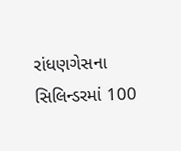રાંધણગેસના સિલિન્ડરમાં 100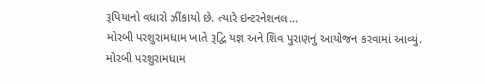રૂપિયાનો વધારો ઝીંકાયો છે. ત્યારે ઇન્ટરનેશનલ...
મોરબી પરશુરામધામ ખાતે રૂદ્વિ યજ્ઞ અને શિવ પુરાણનું આયોજન કરવામાં આવ્યું.
મોરબી પરશુરામધામ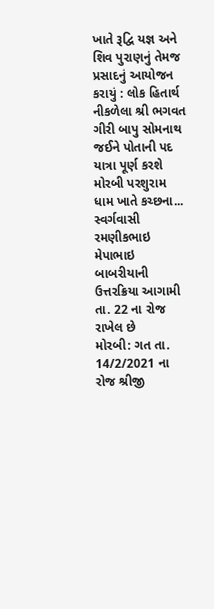ખાતે રૂદ્વિ યજ્ઞ અને શિવ પુરાણનું તેમજ પ્રસાદનું આયોજન કરાયું : લોક હિતાર્થ નીકળેલા શ્રી ભગવત ગીરી બાપુ સોમનાથ જઈને પોતાની પદ યાત્રા પૂર્ણ કરશે
મોરબી પરશુરામ ધામ ખાતે કચ્છના...
સ્વર્ગવાસી રમણીકભાઇ મેપાભાઇ બાબરીયાની ઉત્તરક્રિયા આગામી તા. 22 ના રોજ રાખેલ છે
મોરબી: ગત તા. 14/2/2021 ના રોજ શ્રીજી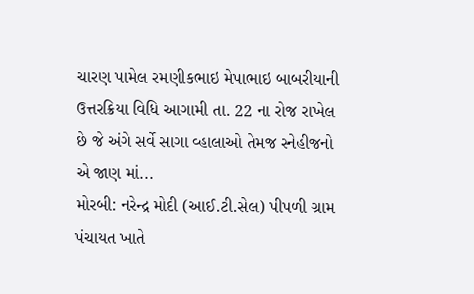ચારણ પામેલ રમણીકભાઇ મેપાભાઇ બાબરીયાની ઉત્તરક્રિયા વિધિ આગામી તા. 22 ના રોજ રાખેલ છે જે અંગે સર્વે સાગા વ્હાલાઓ તેમજ સ્નેહીજનો એ જાણ માં...
મોરબી: નરેન્દ્ર મોદી (આઈ.ટી.સેલ) પીપળી ગ્રામ પંચાયત ખાતે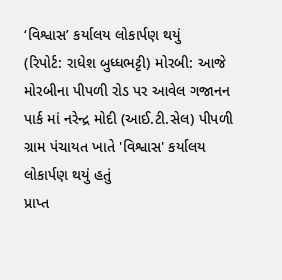‘વિશ્વાસ’ કર્યાલય લોકાર્પણ થયું
(રિપોર્ટ: રાધેશ બુધ્ધભટ્ટી) મોરબી: આજે મોરબીના પીપળી રોડ પર આવેલ ગજાનન પાર્ક માં નરેન્દ્ર મોદી (આઈ.ટી.સેલ) પીપળી ગ્રામ પંચાયત ખાતે 'વિશ્વાસ' કર્યાલય લોકાર્પણ થયું હતું
પ્રાપ્ત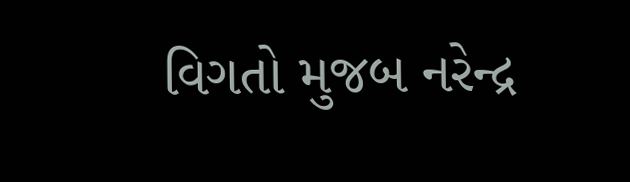વિગતો મુજબ નરેન્દ્ર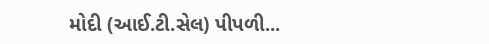મોદી (આઈ.ટી.સેલ) પીપળી...